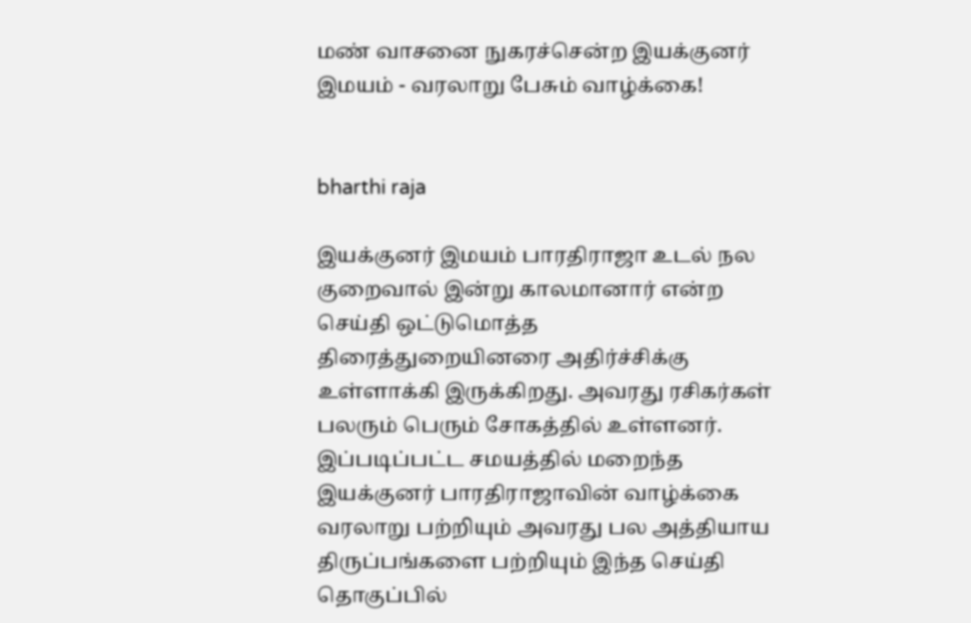மண் வாசனை நுகரச்சென்ற இயக்குனர் இமயம் - வரலாறு பேசும் வாழ்க்கை!


bharthi raja

இயக்குனர் இமயம் பாரதிராஜா உடல் நல குறைவால் இன்று காலமானார் என்ற செய்தி ஒட்டுமொத்த திரைத்துறையினரை அதிர்ச்சிக்கு உள்ளாக்கி இருக்கிறது. அவரது ரசிகர்கள் பலரும் பெரும் சோகத்தில் உள்ளனர். இப்படிப்பட்ட சமயத்தில் மறைந்த இயக்குனர் பாரதிராஜாவின் வாழ்க்கை வரலாறு பற்றியும் அவரது பல அத்தியாய திருப்பங்களை பற்றியும் இந்த செய்தி தொகுப்பில்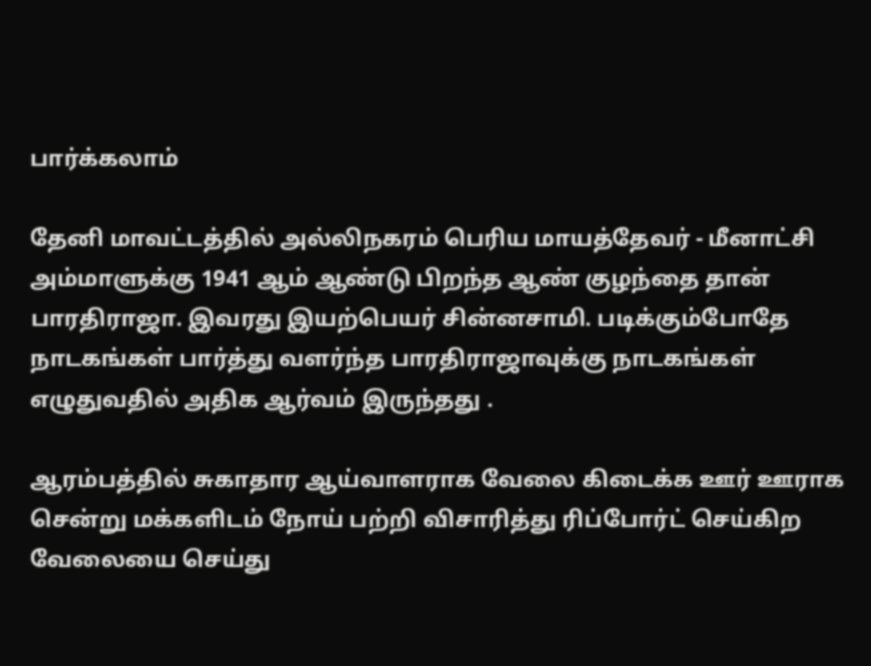பார்க்கலாம்

தேனி மாவட்டத்தில் அல்லிநகரம் பெரிய மாயத்தேவர் - மீனாட்சி அம்மாளுக்கு 1941 ஆம் ஆண்டு பிறந்த ஆண் குழந்தை தான் பாரதிராஜா. இவரது இயற்பெயர் சின்னசாமி. படிக்கும்போதே நாடகங்கள் பார்த்து வளர்ந்த பாரதிராஜாவுக்கு நாடகங்கள் எழுதுவதில் அதிக ஆர்வம் இருந்தது .

ஆரம்பத்தில் சுகாதார ஆய்வாளராக வேலை கிடைக்க ஊர் ஊராக சென்று மக்களிடம் நோய் பற்றி விசாரித்து ரிப்போர்ட் செய்கிற வேலையை செய்து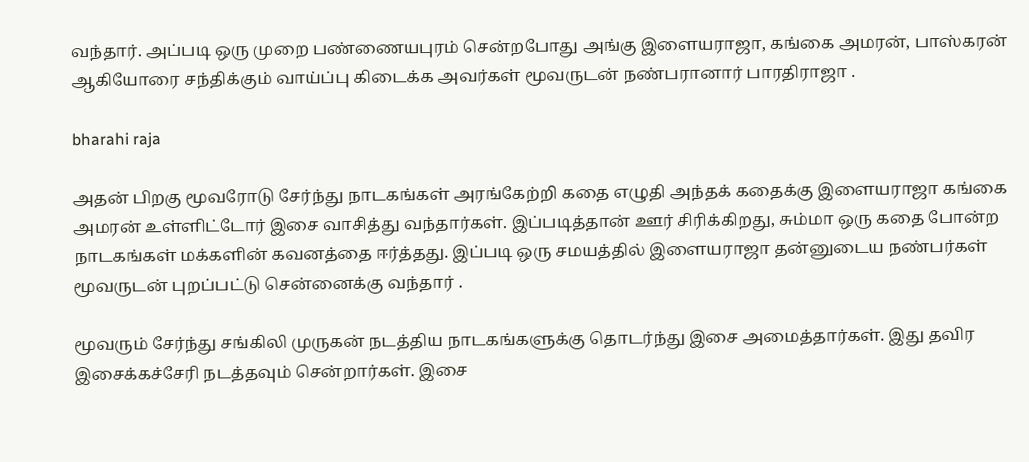வந்தார். அப்படி ஒரு முறை பண்ணையபுரம் சென்றபோது அங்கு இளையராஜா, கங்கை அமரன், பாஸ்கரன் ஆகியோரை சந்திக்கும் வாய்ப்பு கிடைக்க அவர்கள் மூவருடன் நண்பரானார் பாரதிராஜா .

bharahi raja

அதன் பிறகு மூவரோடு சேர்ந்து நாடகங்கள் அரங்கேற்றி கதை எழுதி அந்தக் கதைக்கு இளையராஜா கங்கை அமரன் உள்ளிட்டோர் இசை வாசித்து வந்தார்கள். இப்படித்தான் ஊர் சிரிக்கிறது, சும்மா ஒரு கதை போன்ற நாடகங்கள் மக்களின் கவனத்தை ஈர்த்தது. இப்படி ஒரு சமயத்தில் இளையராஜா தன்னுடைய நண்பர்கள் மூவருடன் புறப்பட்டு சென்னைக்கு வந்தார் .

மூவரும் சேர்ந்து சங்கிலி முருகன் நடத்திய நாடகங்களுக்கு தொடர்ந்து இசை அமைத்தார்கள். இது தவிர இசைக்கச்சேரி நடத்தவும் சென்றார்கள். இசை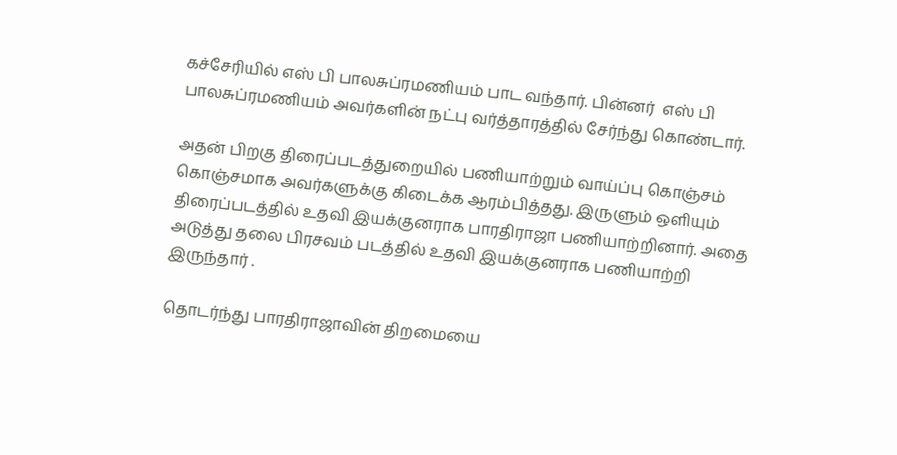கச்சேரியில் எஸ் பி பாலசுப்ரமணியம் பாட வந்தார். பின்னர்  எஸ் பி பாலசுப்ரமணியம் அவர்களின் நட்பு வர்த்தாரத்தில் சேர்ந்து கொண்டார்.

அதன் பிறகு திரைப்படத்துறையில் பணியாற்றும் வாய்ப்பு கொஞ்சம் கொஞ்சமாக அவர்களுக்கு கிடைக்க ஆரம்பித்தது. இருளும் ஒளியும் திரைப்படத்தில் உதவி இயக்குனராக பாரதிராஜா பணியாற்றினார். அதை அடுத்து தலை பிரசவம் படத்தில் உதவி இயக்குனராக பணியாற்றி இருந்தார் .

தொடர்ந்து பாரதிராஜாவின் திறமையை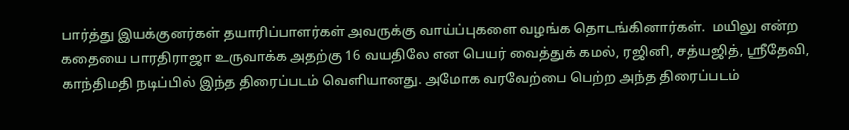பார்த்து இயக்குனர்கள் தயாரிப்பாளர்கள் அவருக்கு வாய்ப்புகளை வழங்க தொடங்கினார்கள்.  மயிலு என்ற கதையை பாரதிராஜா உருவாக்க அதற்கு 16 வயதிலே என பெயர் வைத்துக் கமல், ரஜினி, சத்யஜித், ஸ்ரீதேவி, காந்திமதி நடிப்பில் இந்த திரைப்படம் வெளியானது. அமோக வரவேற்பை பெற்ற அந்த திரைப்படம்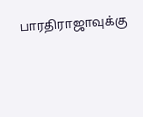பாரதிராஜாவுக்கு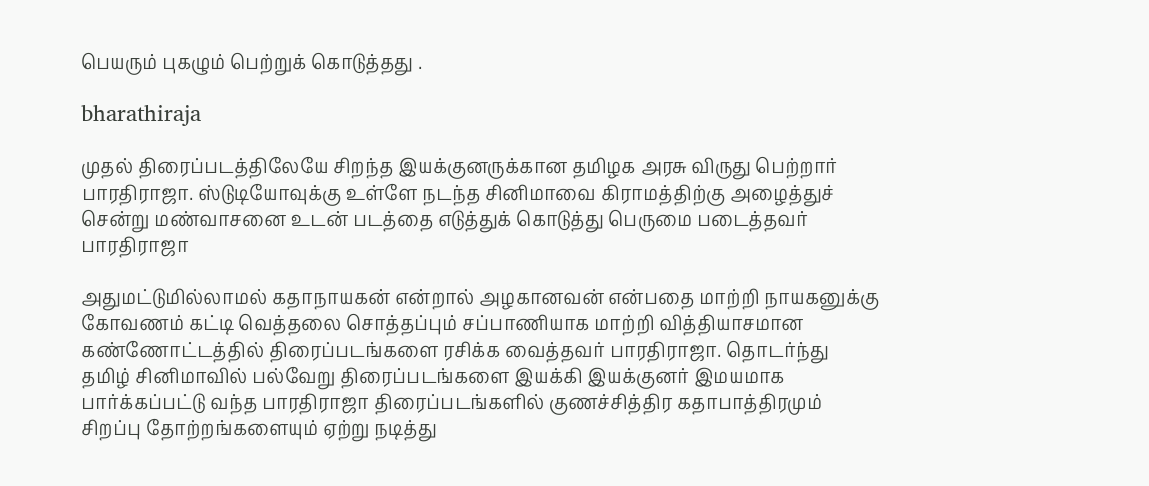பெயரும் புகழும் பெற்றுக் கொடுத்தது .

bharathiraja

முதல் திரைப்படத்திலேயே சிறந்த இயக்குனருக்கான தமிழக அரசு விருது பெற்றார் பாரதிராஜா. ஸ்டுடியோவுக்கு உள்ளே நடந்த சினிமாவை கிராமத்திற்கு அழைத்துச் சென்று மண்வாசனை உடன் படத்தை எடுத்துக் கொடுத்து பெருமை படைத்தவர் பாரதிராஜா

அதுமட்டுமில்லாமல் கதாநாயகன் என்றால் அழகானவன் என்பதை மாற்றி நாயகனுக்கு கோவணம் கட்டி வெத்தலை சொத்தப்பும் சப்பாணியாக மாற்றி வித்தியாசமான கண்ணோட்டத்தில் திரைப்படங்களை ரசிக்க வைத்தவர் பாரதிராஜா. தொடர்ந்து தமிழ் சினிமாவில் பல்வேறு திரைப்படங்களை இயக்கி இயக்குனர் இமயமாக பார்க்கப்பட்டு வந்த பாரதிராஜா திரைப்படங்களில் குணச்சித்திர கதாபாத்திரமும் சிறப்பு தோற்றங்களையும் ஏற்று நடித்து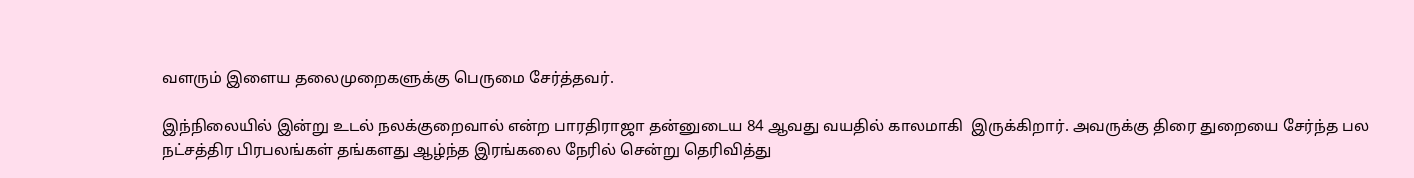வளரும் இளைய தலைமுறைகளுக்கு பெருமை சேர்த்தவர்.

இந்நிலையில் இன்று உடல் நலக்குறைவால் என்ற பாரதிராஜா தன்னுடைய 84 ஆவது வயதில் காலமாகி  இருக்கிறார். அவருக்கு திரை துறையை சேர்ந்த பல நட்சத்திர பிரபலங்கள் தங்களது ஆழ்ந்த இரங்கலை நேரில் சென்று தெரிவித்து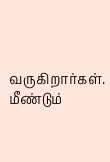வருகிறார்கள். மீண்டும்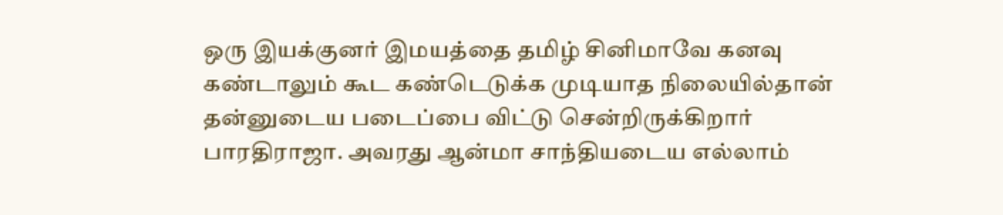ஒரு இயக்குனர் இமயத்தை தமிழ் சினிமாவே கனவு கண்டாலும் கூட கண்டெடுக்க முடியாத நிலையில்தான் தன்னுடைய படைப்பை விட்டு சென்றிருக்கிறார் பாரதிராஜா. அவரது ஆன்மா சாந்தியடைய எல்லாம்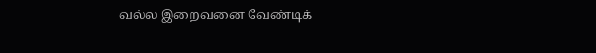வல்ல இறைவனை வேண்டிக்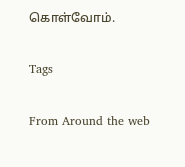கொள்வோம்.

Tags

From Around the web